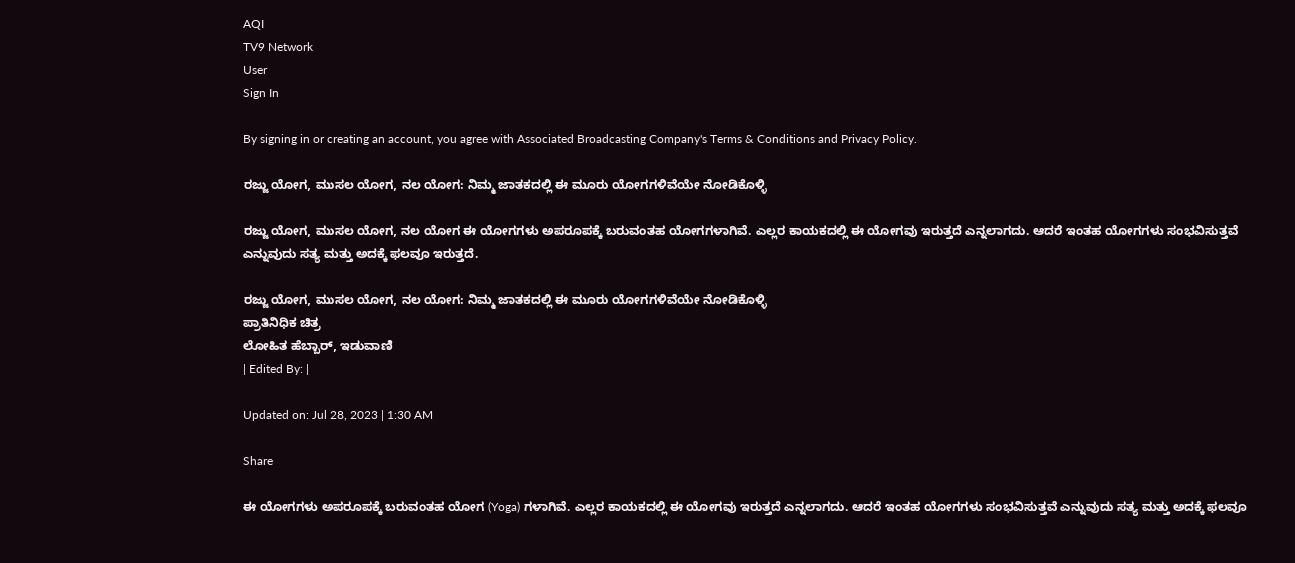AQI
TV9 Network
User
Sign In

By signing in or creating an account, you agree with Associated Broadcasting Company's Terms & Conditions and Privacy Policy.

ರಜ್ಜು ಯೋಗ, ಮುಸಲ ಯೋಗ, ನಲ ಯೋಗ: ನಿಮ್ಮ ಜಾತಕದಲ್ಲಿ ಈ ಮೂರು ಯೋಗಗಳಿವೆಯೇ ನೋಡಿಕೊಳ್ಳಿ

ರಜ್ಜು ಯೋಗ, ಮುಸಲ ಯೋಗ, ನಲ ಯೋಗ ಈ ಯೋಗಗಳು ಅಪರೂಪಕ್ಕೆ ಬರುವಂತಹ ಯೋಗಗಳಾಗಿವೆ. ಎಲ್ಲರ ಕಾಯಕದಲ್ಲಿ ಈ ಯೋಗವು ಇರುತ್ತದೆ ಎನ್ನಲಾಗದು. ಆದರೆ ಇಂತಹ ಯೋಗಗಳು ಸಂಭವಿಸುತ್ತವೆ ಎನ್ನುವುದು ಸತ್ಯ ಮತ್ತು ಅದಕ್ಕೆ ಫಲವೂ ಇರುತ್ತದೆ.

ರಜ್ಜು ಯೋಗ, ಮುಸಲ ಯೋಗ, ನಲ ಯೋಗ: ನಿಮ್ಮ ಜಾತಕದಲ್ಲಿ ಈ ಮೂರು ಯೋಗಗಳಿವೆಯೇ ನೋಡಿಕೊಳ್ಳಿ
ಪ್ರಾತಿನಿಧಿಕ ಚಿತ್ರ
ಲೋಹಿತ ಹೆಬ್ಬಾರ್, ಇಡುವಾಣಿ
| Edited By: |

Updated on: Jul 28, 2023 | 1:30 AM

Share

ಈ ಯೋಗಗಳು ಅಪರೂಪಕ್ಕೆ ಬರುವಂತಹ ಯೋಗ (Yoga) ಗಳಾಗಿವೆ. ಎಲ್ಲರ ಕಾಯಕದಲ್ಲಿ ಈ ಯೋಗವು ಇರುತ್ತದೆ ಎನ್ನಲಾಗದು. ಆದರೆ ಇಂತಹ ಯೋಗಗಳು ಸಂಭವಿಸುತ್ತವೆ ಎನ್ನುವುದು ಸತ್ಯ ಮತ್ತು ಅದಕ್ಕೆ ಫಲವೂ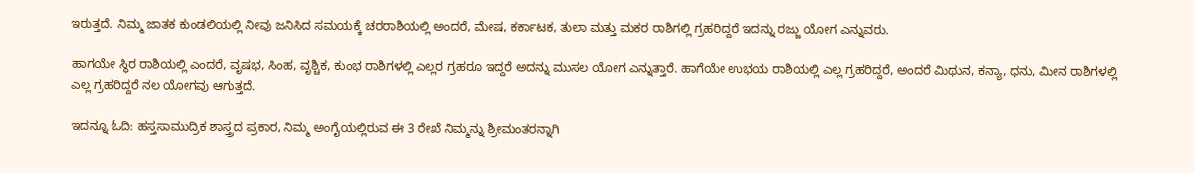ಇರುತ್ತದೆ. ನಿಮ್ಮ ಜಾತಕ ಕುಂಡಲಿಯಲ್ಲಿ ನೀವು ಜನಿಸಿದ ಸಮಯಕ್ಕೆ ಚರರಾಶಿಯಲ್ಲಿ ಅಂದರೆ, ಮೇಷ, ಕರ್ಕಾಟಕ, ತುಲಾ ಮತ್ತು ಮಕರ ರಾಶಿಗಲ್ಲಿ ಗ್ರಹರಿದ್ದರೆ ಇದನ್ನು ರಜ್ಜು ಯೋಗ ಎನ್ನುವರು.

ಹಾಗಯೇ ಸ್ಥಿರ ರಾಶಿಯಲ್ಲಿ ಎಂದರೆ, ವೃಷಭ, ಸಿಂಹ, ವೃಶ್ಚಿಕ, ಕುಂಭ ರಾಶಿಗಳಲ್ಲಿ ಎಲ್ಲರ ಗ್ರಹರೂ ಇದ್ದರೆ ಅದನ್ನು ಮುಸಲ ಯೋಗ ಎನ್ನುತ್ತಾರೆ. ಹಾಗೆಯೇ ಉಭಯ ರಾಶಿಯಲ್ಲಿ ಎಲ್ಲ ಗ್ರಹರಿದ್ದರೆ, ಅಂದರೆ ಮಿಥುನ, ಕನ್ಯಾ, ಧನು, ಮೀನ ರಾಶಿಗಳಲ್ಲಿ ಎಲ್ಲ ಗ್ರಹರಿದ್ದರೆ ನಲ ಯೋಗವು ಆಗುತ್ತದೆ.

ಇದನ್ನೂ ಓದಿ: ಹಸ್ತಸಾಮುದ್ರಿಕ ಶಾಸ್ತ್ರದ ಪ್ರಕಾರ, ನಿಮ್ಮ ಅಂಗೈಯಲ್ಲಿರುವ ಈ 3 ರೇಖೆ ನಿಮ್ಮನ್ನು ಶ್ರೀಮಂತರನ್ನಾಗಿ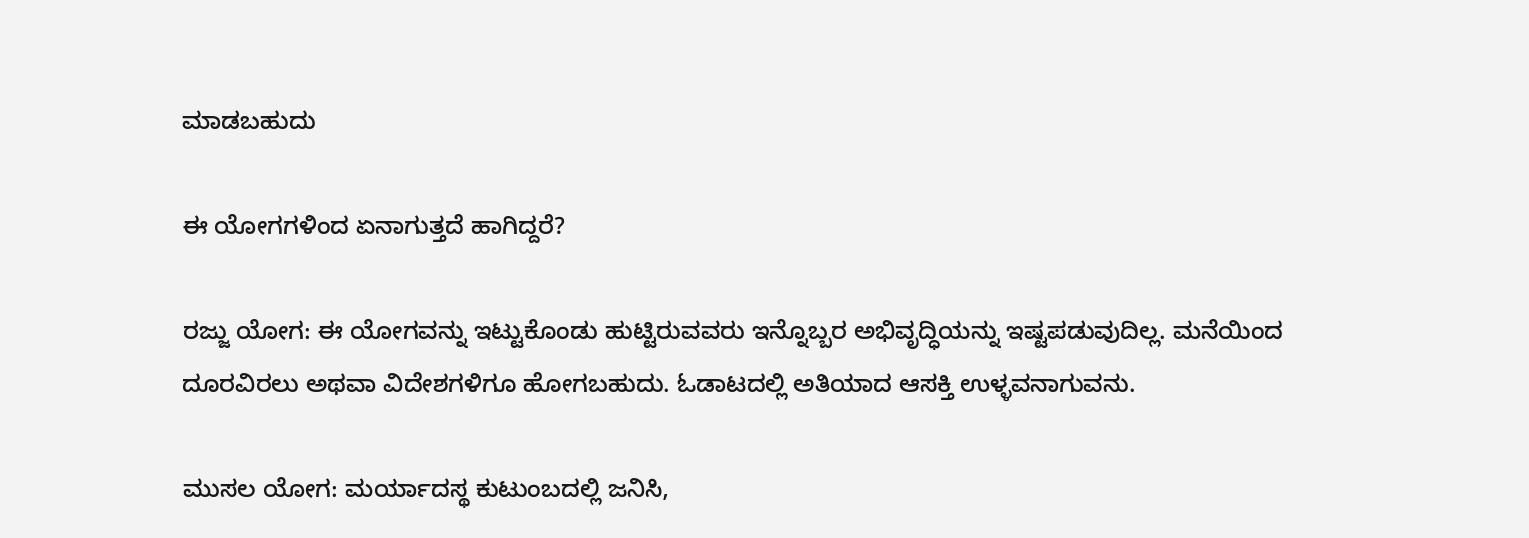ಮಾಡಬಹುದು

ಈ ಯೋಗಗಳಿಂದ ಏನಾಗುತ್ತದೆ ಹಾಗಿದ್ದರೆ?

ರಜ್ಜು ಯೋಗ: ಈ ಯೋಗವನ್ನು ಇಟ್ಟುಕೊಂಡು ಹುಟ್ಟಿರುವವರು ಇನ್ನೊಬ್ಬರ ಅಭಿವೃದ್ಧಿಯನ್ನು ಇಷ್ಟಪಡುವುದಿಲ್ಲ. ಮನೆಯಿಂದ ದೂರವಿರಲು ಅಥವಾ ವಿದೇಶಗಳಿಗೂ ಹೋಗಬಹುದು. ಓಡಾಟದಲ್ಲಿ ಅತಿಯಾದ ಆಸಕ್ತಿ ಉಳ್ಳವನಾಗುವನು.

ಮುಸಲ ಯೋಗ: ಮರ್ಯಾದಸ್ಥ ಕುಟುಂಬದಲ್ಲಿ ಜನಿಸಿ,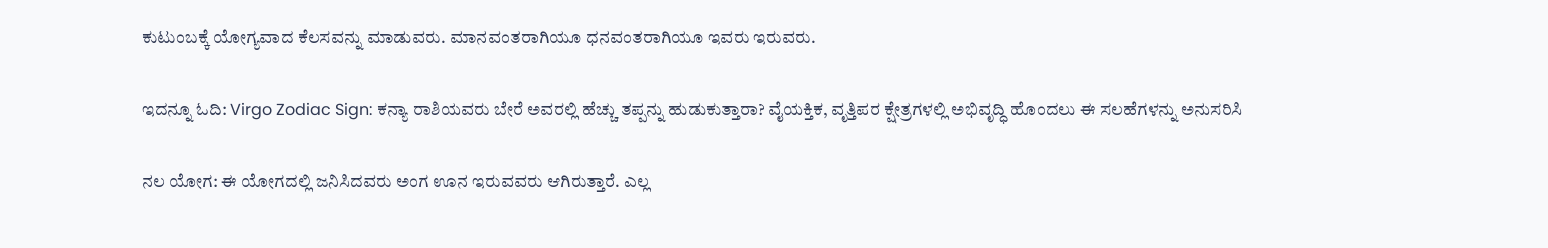ಕುಟುಂಬಕ್ಕೆ ಯೋಗ್ಯವಾದ ಕೆಲಸವನ್ನು ಮಾಡುವರು. ಮಾನವಂತರಾಗಿಯೂ ಧನವಂತರಾಗಿಯೂ ಇವರು ಇರುವರು.

ಇದನ್ನೂ ಓದಿ: Virgo Zodiac Sign: ಕನ್ಯಾ ರಾಶಿಯವರು ಬೇರೆ ಅವರಲ್ಲಿ ಹೆಚ್ಚು ತಪ್ಪನ್ನು ಹುಡುಕುತ್ತಾರಾ? ವೈಯಕ್ತಿಕ, ವೃತ್ತಿಪರ ಕ್ಷೇತ್ರಗಳಲ್ಲಿ ಅಭಿವೃದ್ಧಿ ಹೊಂದಲು ಈ ಸಲಹೆಗಳನ್ನು ಅನುಸರಿಸಿ

ನಲ ಯೋಗ: ಈ ಯೋಗದಲ್ಲಿ ಜನಿಸಿದವರು ಅಂಗ ಊನ ಇರುವವರು ಆಗಿರುತ್ತಾರೆ. ಎಲ್ಲ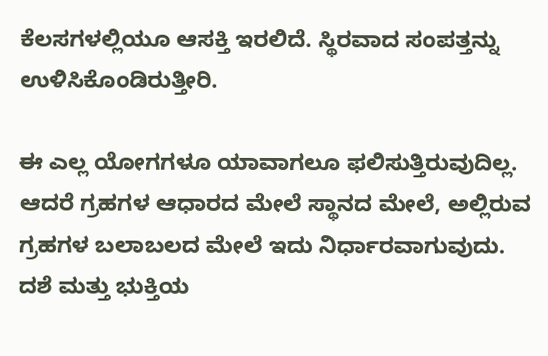ಕೆಲಸಗಳಲ್ಲಿಯೂ ಆಸಕ್ತಿ ಇರಲಿದೆ. ಸ್ಥಿರವಾದ ಸಂಪತ್ತನ್ನು ಉಳಿಸಿಕೊಂಡಿರುತ್ತೀರಿ.

ಈ ಎಲ್ಲ ಯೋಗಗಳೂ ಯಾವಾಗಲೂ ಫಲಿಸುತ್ತಿರುವುದಿಲ್ಲ. ಆದರೆ ಗ್ರಹಗಳ ಆಧಾರದ ಮೇಲೆ ಸ್ಥಾನದ ಮೇಲೆ, ಅಲ್ಲಿರುವ ಗ್ರಹಗಳ ಬಲಾಬಲದ ಮೇಲೆ ಇದು ನಿರ್ಧಾರವಾಗುವುದು. ದಶೆ ಮತ್ತು ಭುಕ್ತಿಯ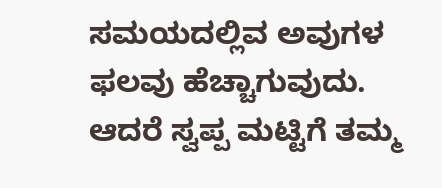ಸಮಯದಲ್ಲಿವ ಅವುಗಳ ಫಲವು ಹೆಚ್ಚಾಗುವುದು. ಆದರೆ ಸ್ವಪ್ಪ ಮಟ್ಟಿಗೆ ತಮ್ಮ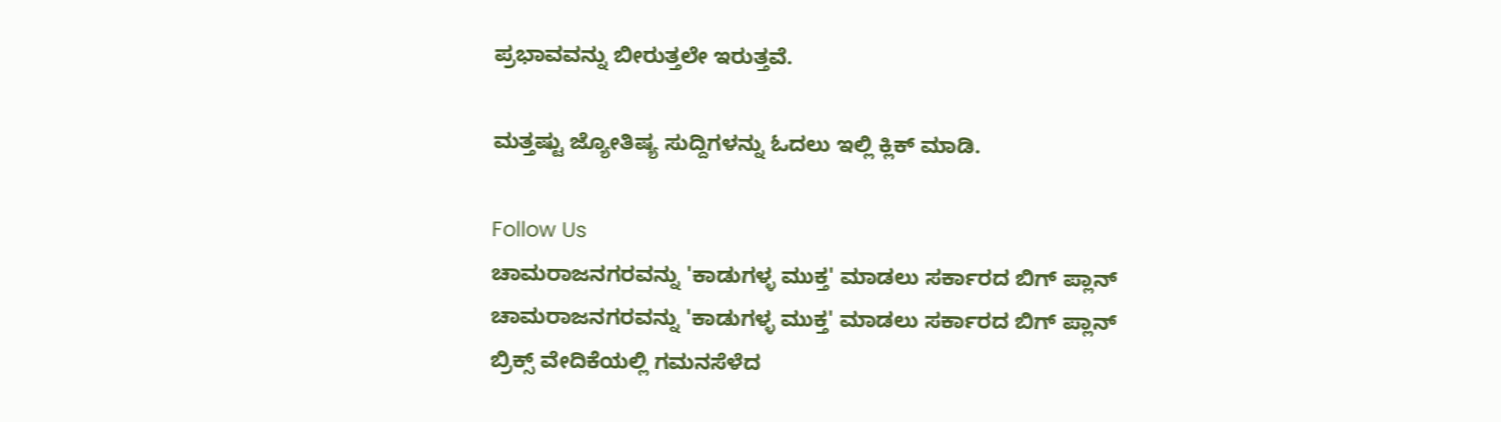ಪ್ರಭಾವವನ್ನು ಬೀರುತ್ತಲೇ ಇರುತ್ತವೆ.

ಮತ್ತಷ್ಟು ಜ್ಯೋತಿಷ್ಯ ಸುದ್ದಿಗಳನ್ನು ಓದಲು ಇಲ್ಲಿ ಕ್ಲಿಕ್ ಮಾಡಿ.

Follow Us
ಚಾಮರಾಜನಗರವನ್ನು 'ಕಾಡುಗಳ್ಳ ಮುಕ್ತ' ಮಾಡಲು ಸರ್ಕಾರದ ಬಿಗ್ ಪ್ಲಾನ್
ಚಾಮರಾಜನಗರವನ್ನು 'ಕಾಡುಗಳ್ಳ ಮುಕ್ತ' ಮಾಡಲು ಸರ್ಕಾರದ ಬಿಗ್ ಪ್ಲಾನ್
ಬ್ರಿಕ್ಸ್ ವೇದಿಕೆಯಲ್ಲಿ ಗಮನಸೆಳೆದ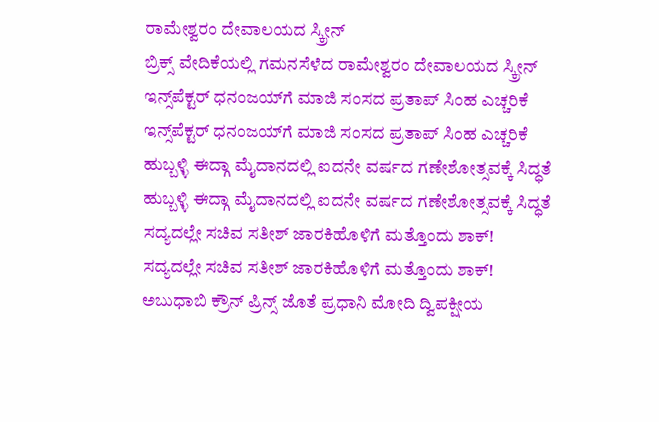ರಾಮೇಶ್ವರಂ ದೇವಾಲಯದ ಸ್ಕ್ರೀನ್
ಬ್ರಿಕ್ಸ್ ವೇದಿಕೆಯಲ್ಲಿ ಗಮನಸೆಳೆದ ರಾಮೇಶ್ವರಂ ದೇವಾಲಯದ ಸ್ಕ್ರೀನ್
ಇನ್ಸ್‌ಪೆಕ್ಟರ್ ಧನಂಜಯ್‌ಗೆ ಮಾಜಿ ಸಂಸದ ಪ್ರತಾಪ್ ಸಿಂಹ ಎಚ್ಚರಿಕೆ
ಇನ್ಸ್‌ಪೆಕ್ಟರ್ ಧನಂಜಯ್‌ಗೆ ಮಾಜಿ ಸಂಸದ ಪ್ರತಾಪ್ ಸಿಂಹ ಎಚ್ಚರಿಕೆ
ಹುಬ್ಬಳ್ಳಿ ಈದ್ಗಾ ಮೈದಾನದಲ್ಲಿ ಐದನೇ ವರ್ಷದ ಗಣೇಶೋತ್ಸವಕ್ಕೆ ಸಿದ್ಧತೆ
ಹುಬ್ಬಳ್ಳಿ ಈದ್ಗಾ ಮೈದಾನದಲ್ಲಿ ಐದನೇ ವರ್ಷದ ಗಣೇಶೋತ್ಸವಕ್ಕೆ ಸಿದ್ಧತೆ
ಸದ್ಯದಲ್ಲೇ ಸಚಿವ ಸತೀಶ್ ಜಾರಕಿಹೊಳಿಗೆ ಮತ್ತೊಂದು ಶಾಕ್!
ಸದ್ಯದಲ್ಲೇ ಸಚಿವ ಸತೀಶ್ ಜಾರಕಿಹೊಳಿಗೆ ಮತ್ತೊಂದು ಶಾಕ್!
ಅಬುಧಾಬಿ ಕ್ರೌನ್ ಪ್ರಿನ್ಸ್ ಜೊತೆ ಪ್ರಧಾನಿ ಮೋದಿ ದ್ವಿಪಕ್ಷೀಯ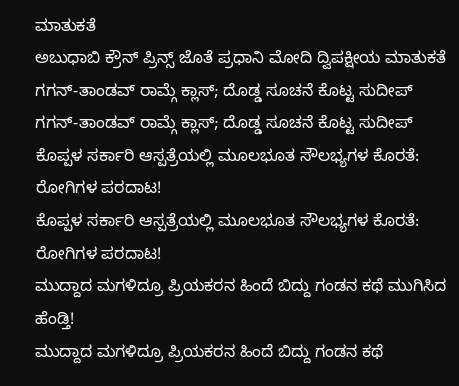ಮಾತುಕತೆ
ಅಬುಧಾಬಿ ಕ್ರೌನ್ ಪ್ರಿನ್ಸ್ ಜೊತೆ ಪ್ರಧಾನಿ ಮೋದಿ ದ್ವಿಪಕ್ಷೀಯ ಮಾತುಕತೆ
ಗಗನ್-ತಾಂಡವ್ ರಾಮ್ಗೆ ಕ್ಲಾಸ್; ದೊಡ್ಡ ಸೂಚನೆ ಕೊಟ್ಟ ಸುದೀಪ್
ಗಗನ್-ತಾಂಡವ್ ರಾಮ್ಗೆ ಕ್ಲಾಸ್; ದೊಡ್ಡ ಸೂಚನೆ ಕೊಟ್ಟ ಸುದೀಪ್
ಕೊಪ್ಪಳ ಸರ್ಕಾರಿ ಆಸ್ಪತ್ರೆಯಲ್ಲಿ ಮೂಲಭೂತ ಸೌಲಭ್ಯಗಳ ಕೊರತೆ: ರೋಗಿಗಳ ಪರದಾಟ!
ಕೊಪ್ಪಳ ಸರ್ಕಾರಿ ಆಸ್ಪತ್ರೆಯಲ್ಲಿ ಮೂಲಭೂತ ಸೌಲಭ್ಯಗಳ ಕೊರತೆ: ರೋಗಿಗಳ ಪರದಾಟ!
ಮುದ್ದಾದ ಮಗಳಿದ್ರೂ ಪ್ರಿಯಕರನ ಹಿಂದೆ ಬಿದ್ದು ಗಂಡನ ಕಥೆ ಮುಗಿಸಿದ ಹೆಂಡ್ತಿ!
ಮುದ್ದಾದ ಮಗಳಿದ್ರೂ ಪ್ರಿಯಕರನ ಹಿಂದೆ ಬಿದ್ದು ಗಂಡನ ಕಥೆ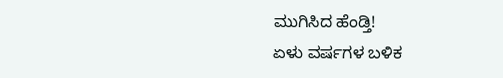ಮುಗಿಸಿದ ಹೆಂಡ್ತಿ!
ಏಳು ವರ್ಷಗಳ ಬಳಿಕ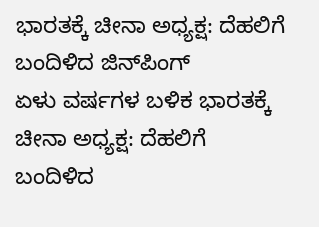ಭಾರತಕ್ಕೆ ಚೀನಾ ಅಧ್ಯಕ್ಷ: ದೆಹಲಿಗೆ ಬಂದಿಳಿದ ಜಿನ್‌ಪಿಂಗ್
ಏಳು ವರ್ಷಗಳ ಬಳಿಕ ಭಾರತಕ್ಕೆ ಚೀನಾ ಅಧ್ಯಕ್ಷ: ದೆಹಲಿಗೆ ಬಂದಿಳಿದ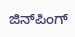ಜಿನ್‌ಪಿಂಗ್